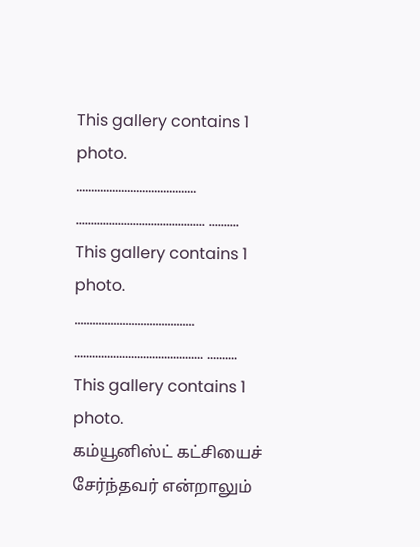This gallery contains 1 photo.
…………………………………. ……………………………………. ……….
This gallery contains 1 photo.
…………………………………. ……………………………………. ……….
This gallery contains 1 photo.
கம்யூனிஸ்ட் கட்சியைச் சேர்ந்தவர் என்றாலும்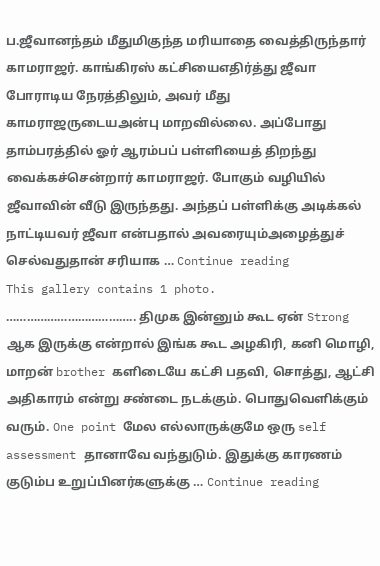ப.ஜீவானந்தம் மீதுமிகுந்த மரியாதை வைத்திருந்தார் காமராஜர். காங்கிரஸ் கட்சியைஎதிர்த்து ஜீவா போராடிய நேரத்திலும், அவர் மீது காமராஜருடையஅன்பு மாறவில்லை. அப்போது தாம்பரத்தில் ஓர் ஆரம்பப் பள்ளியைத் திறந்து வைக்கச்சென்றார் காமராஜர். போகும் வழியில் ஜீவாவின் வீடு இருந்தது. அந்தப் பள்ளிக்கு அடிக்கல் நாட்டியவர் ஜீவா என்பதால் அவரையும்அழைத்துச் செல்வதுதான் சரியாக … Continue reading
This gallery contains 1 photo.
……………………………….. திமுக இன்னும் கூட ஏன் Strong ஆக இருக்கு என்றால் இங்க கூட அழகிரி, கனி மொழி, மாறன் brother களிடையே கட்சி பதவி, சொத்து, ஆட்சி அதிகாரம் என்று சண்டை நடக்கும். பொதுவெளிக்கும் வரும். One point மேல எல்லாருக்குமே ஒரு self assessment தானாவே வந்துடும். இதுக்கு காரணம் குடும்ப உறுப்பினர்களுக்கு … Continue reading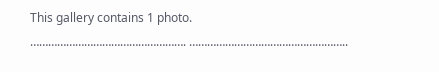This gallery contains 1 photo.
……………………………………………. ……………………………………………..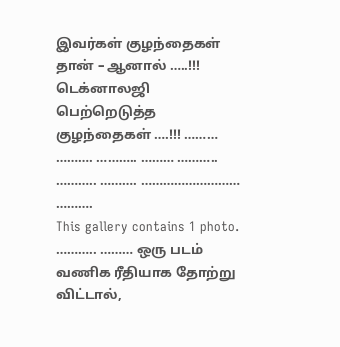இவர்கள் குழந்தைகள் தான் – ஆனால் …..!!! டெக்னாலஜி பெற்றெடுத்த குழந்தைகள் ….!!! ……… ………. ……….. ……… ……….. ……….. ………. ……………………… ……….
This gallery contains 1 photo.
……….. ……… ஒரு படம் வணிக ரீதியாக தோற்று விட்டால்,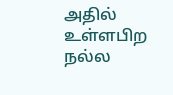அதில் உள்ளபிற நல்ல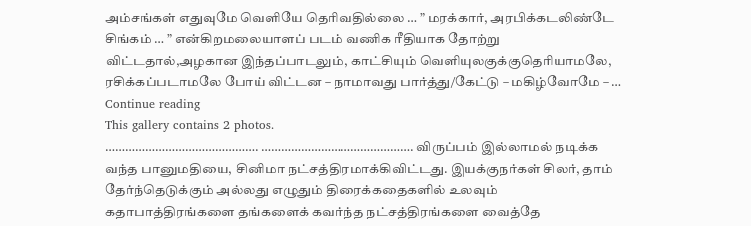அம்சங்கள் எதுவுமே வெளியே தெரிவதில்லை … ” மரக்கார், அரபிக்கடலிண்டே சிங்கம் … ” என்கிறமலையாளப் படம் வணிக ரீதியாக தோற்று விட்டதால்,அழகான இந்தப்பாடலும், காட்சியும் வெளியுலகுக்குதெரியாமலே, ரசிக்கப்படாமலே போய் விட்டன – நாமாவது பார்த்து/கேட்டு – மகிழ்வோமே – … Continue reading
This gallery contains 2 photos.
………………………………………. ………………………………………. விருப்பம் இல்லாமல் நடிக்க வந்த பானுமதியை, சினிமா நட்சத்திரமாக்கிவிட்டது. இயக்குநர்கள் சிலர், தாம் தேர்ந்தெடுக்கும் அல்லது எழுதும் திரைக்கதைகளில் உலவும் கதாபாத்திரங்களை தங்களைக் கவர்ந்த நட்சத்திரங்களை வைத்தே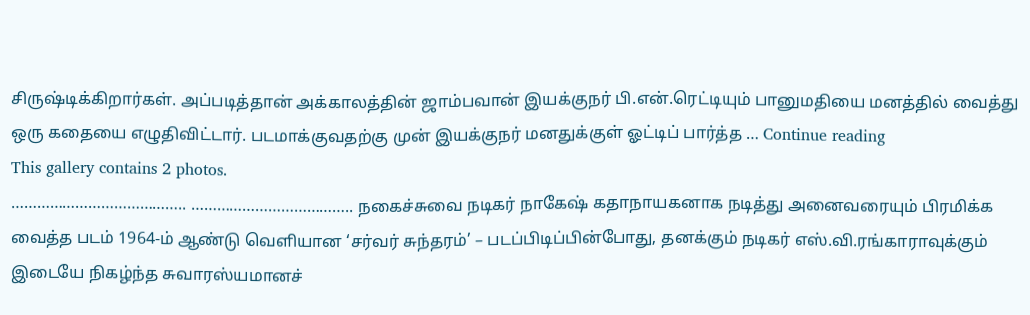சிருஷ்டிக்கிறார்கள். அப்படித்தான் அக்காலத்தின் ஜாம்பவான் இயக்குநர் பி.என்.ரெட்டியும் பானுமதியை மனத்தில் வைத்து ஒரு கதையை எழுதிவிட்டார். படமாக்குவதற்கு முன் இயக்குநர் மனதுக்குள் ஓட்டிப் பார்த்த … Continue reading
This gallery contains 2 photos.
………………………………….. ……………………………….. நகைச்சுவை நடிகர் நாகேஷ் கதாநாயகனாக நடித்து அனைவரையும் பிரமிக்க வைத்த படம் 1964-ம் ஆண்டு வெளியான ‘சர்வர் சுந்தரம்’ – படப்பிடிப்பின்போது, தனக்கும் நடிகர் எஸ்.வி.ரங்காராவுக்கும் இடையே நிகழ்ந்த சுவாரஸ்யமானச்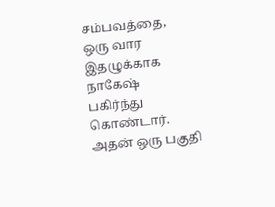சம்பவத்தை, ஒரு வார இதழுக்காக நாகேஷ் பகிர்ந்து கொண்டார். அதன் ஒரு பகுதி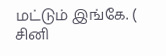மட்டும் இங்கே. ( சினி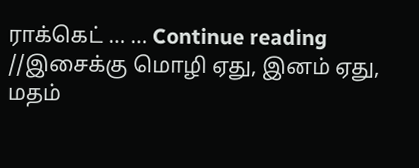ராக்கெட் … … Continue reading
//இசைக்கு மொழி ஏது, இனம் ஏது, மதம்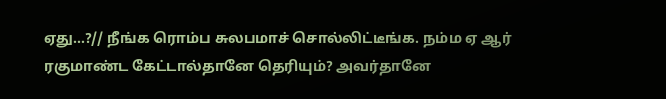ஏது…?// நீங்க ரொம்ப சுலபமாச் சொல்லிட்டீங்க. நம்ம ஏ ஆர் ரகுமாண்ட கேட்டால்தானே தெரியும்? அவர்தானே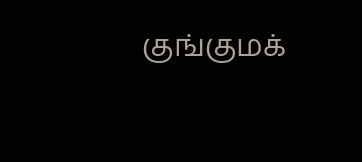குங்குமக்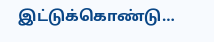இட்டுக்கொண்டு…